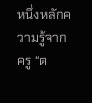หนึ่งหลักความรู้จากครู “ต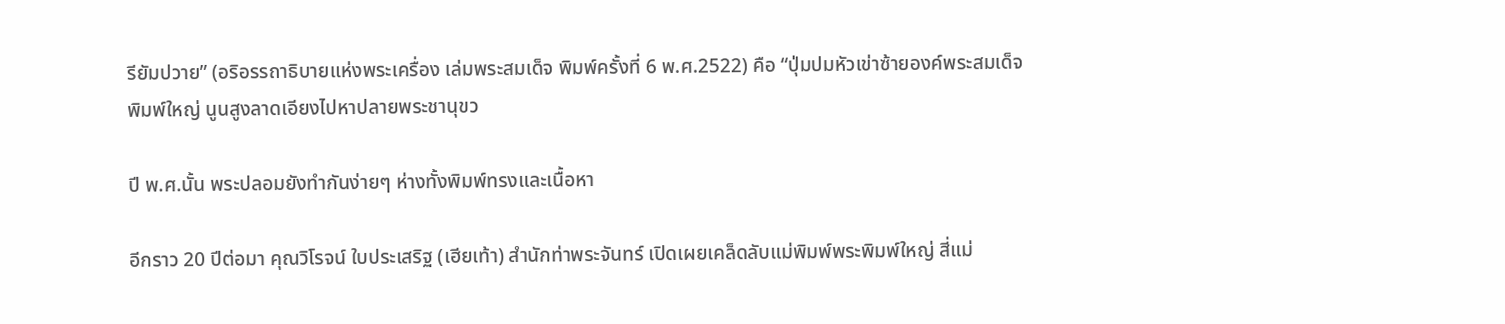รียัมปวาย” (อริอรรถาธิบายแห่งพระเครื่อง เล่มพระสมเด็จ พิมพ์ครั้งที่ 6 พ.ศ.2522) คือ “ปุ่มปมหัวเข่าซ้ายองค์พระสมเด็จพิมพ์ใหญ่ นูนสูงลาดเอียงไปหาปลายพระชานุขว

ปี พ.ศ.นั้น พระปลอมยังทำกันง่ายๆ ห่างทั้งพิมพ์ทรงและเนื้อหา

อีกราว 20 ปีต่อมา คุณวิโรจน์ ใบประเสริฐ (เฮียเท้า) สำนักท่าพระจันทร์ เปิดเผยเคล็ดลับแม่พิมพ์พระพิมพ์ใหญ่ สี่แม่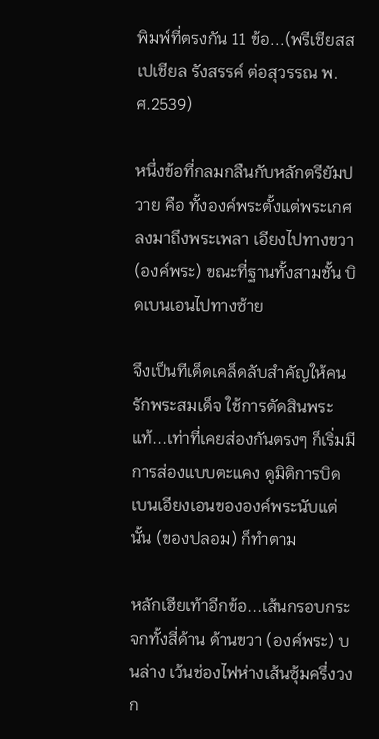พิมพ์ที่ตรงกัน 11 ข้อ...(พรีเชียสสเปเชียล รังสรรค์ ต่อสุวรรณ พ.ศ.2539)

หนึ่งข้อที่กลมกลืนกับหลักตรียัมปวาย คือ ทั้งองค์พระตั้งแต่พระเกศลงมาถึงพระเพลา เอียงไปทางขวา (องค์พระ) ขณะที่ฐานทั้งสามชั้น บิดเบนเอนไปทางซ้าย

จึงเป็นทีเด็ดเคล็ดลับสำคัญให้คนรักพระสมเด็จ ใช้การตัดสินพระแท้...เท่าที่เคยส่องกันตรงๆ ก็เริ่มมีการส่องแบบตะแคง ดูมิติการบิดเบนเอียงเอนขององค์พระนับแต่นั้น (ของปลอม) ก็ทำตาม

หลักเฮียเท้าอีกข้อ...เส้นกรอบกระจกทั้งสี่ด้าน ด้านขวา (องค์พระ) บนล่าง เว้นช่องไฟห่างเส้นซุ้มครึ่งวงก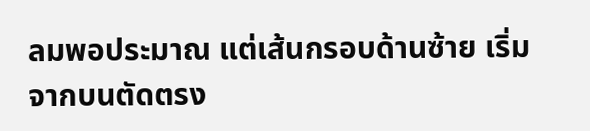ลมพอประมาณ แต่เส้นกรอบด้านซ้าย เริ่มจากบนตัดตรง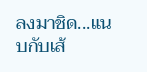ลงมาชิด...แนบกับเส้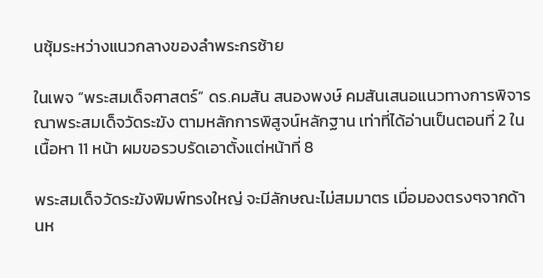นซุ้มระหว่างแนวกลางของลำพระกรซ้าย

ในเพจ “พระสมเด็จศาสตร์” ดร.คมสัน สนองพงษ์ คมสันเสนอแนวทางการพิจารณาพระสมเด็จวัดระฆัง ตามหลักการพิสูจน์หลักฐาน เท่าที่ได้อ่านเป็นตอนที่ 2 ในเนื้อหา 11 หน้า ผมขอรวบรัดเอาตั้งแต่หน้าที่ 8

พระสมเด็จวัดระฆังพิมพ์ทรงใหญ่ จะมีลักษณะไม่สมมาตร เมื่อมองตรงๆจากด้านห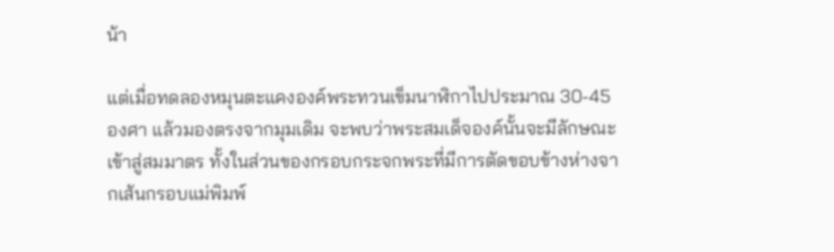น้า

แต่เมื่อทดลองหมุนตะแคงองค์พระทวนเข็มนาฬิกาไปประมาณ 30-45 องศา แล้วมองตรงจากมุมเดิม จะพบว่าพระสมเด็จองค์นั้นจะมีลักษณะเข้าสู่สมมาตร ทั้งในส่วนของกรอบกระจกพระที่มีการตัดขอบข้างห่างจากเส้นกรอบแม่พิมพ์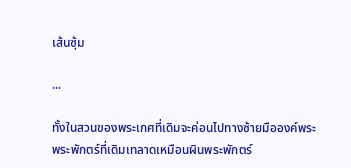เส้นซุ้ม

...

ทั้งในสวนของพระเกศที่เดิมจะค่อนไปทางซ้ายมือองค์พระ พระพักตร์ที่เดิมเทลาดเหมือนผินพระพักตร์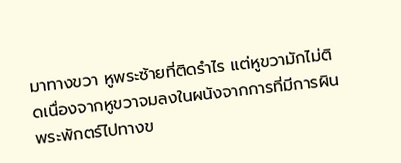มาทางขวา หูพระซ้ายที่ติดรำไร แต่หูขวามักไม่ติดเนื่องจากหูขวาจมลงในผนังจากการที่มีการผินพระพักตร์ไปทางข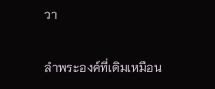วา

ลำพระองค์ที่เดิมเหมือน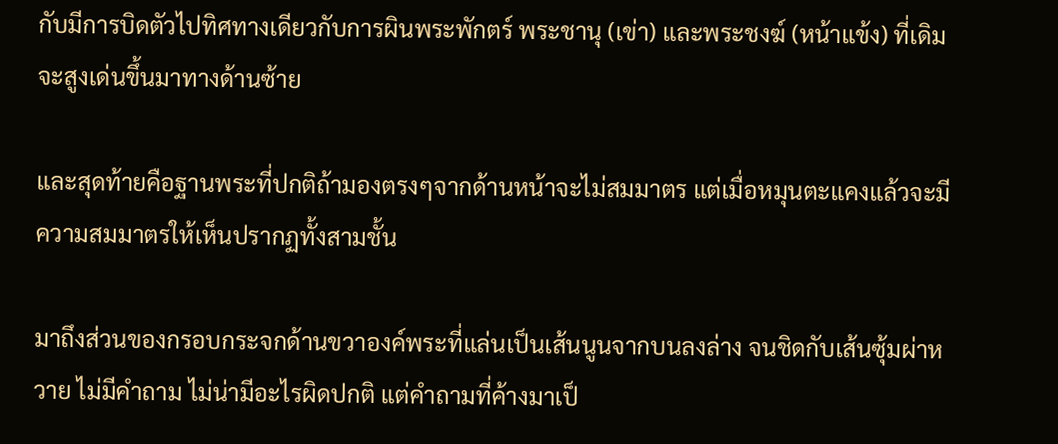กับมีการบิดตัวไปทิศทางเดียวกับการผินพระพักตร์ พระชานุ (เข่า) และพระชงฆ์ (หน้าแข้ง) ที่เดิมจะสูงเด่นขึ้นมาทางด้านซ้าย

และสุดท้ายคือฐานพระที่ปกติถ้ามองตรงๆจากด้านหน้าจะไม่สมมาตร แต่เมื่อหมุนตะแคงแล้วจะมีความสมมาตรให้เห็นปรากฏทั้งสามชั้น

มาถึงส่วนของกรอบกระจกด้านขวาองค์พระที่แล่นเป็นเส้นนูนจากบนลงล่าง จนชิดกับเส้นซุ้มผ่าหวาย ไม่มีคำถาม ไม่น่ามีอะไรผิดปกติ แต่คำถามที่ค้างมาเป็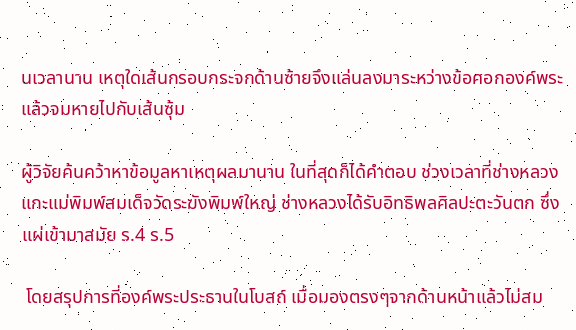นเวลานาน เหตุใดเส้นกรอบกระจกด้านซ้ายจึงแล่นลงมาระหว่างข้อศอกองค์พระ แล้วจมหายไปกับเส้นซุ้ม

ผู้วิจัยค้นคว้าหาข้อมูลหาเหตุผลมานาน ในที่สุดก็ได้คำตอบ ช่วงเวลาที่ช่างหลวงแกะแม่พิมพ์สมเด็จวัดระฆังพิมพ์ใหญ่ ช่างหลวงได้รับอิทธิพลศิลปะตะวันตก ซึ่งแผ่เข้ามาสมัย ร.4 ร.5

 โดยสรุปการที่องค์พระประธานในโบสถ์ เมื่อมองตรงๆจากด้านหน้าแล้วไม่สม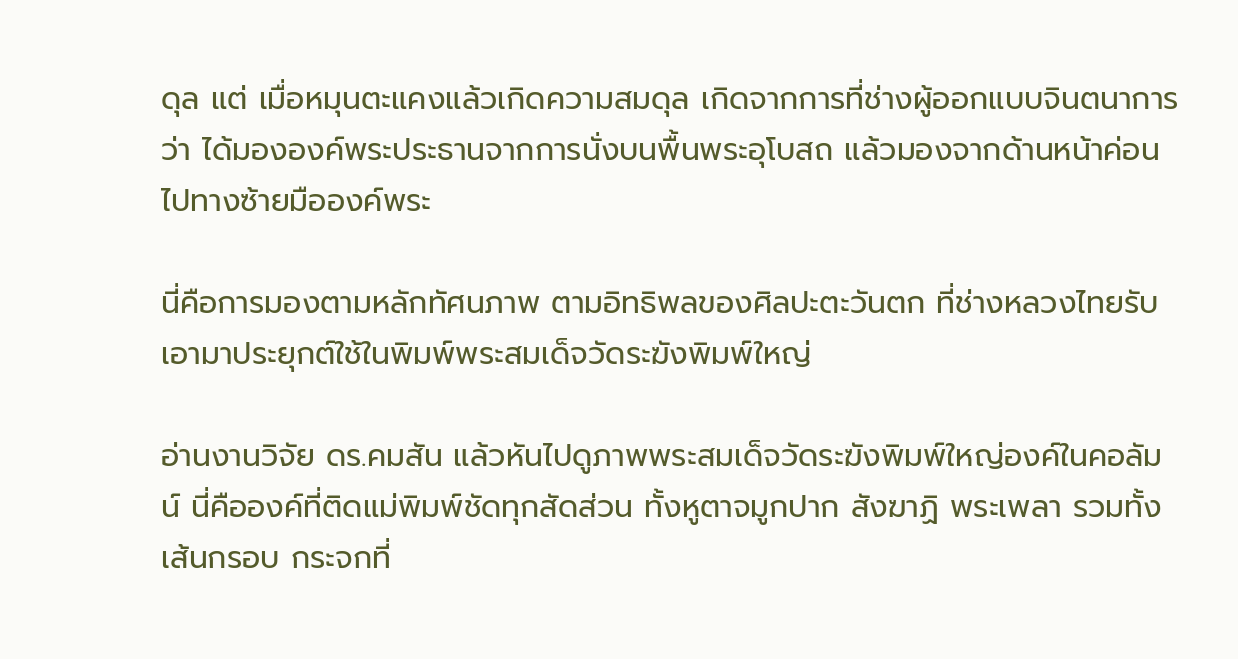ดุล แต่ เมื่อหมุนตะแคงแล้วเกิดความสมดุล เกิดจากการที่ช่างผู้ออกแบบจินตนาการว่า ได้มององค์พระประธานจากการนั่งบนพื้นพระอุโบสถ แล้วมองจากด้านหน้าค่อนไปทางซ้ายมือองค์พระ

นี่คือการมองตามหลักทัศนภาพ ตามอิทธิพลของศิลปะตะวันตก ที่ช่างหลวงไทยรับเอามาประยุกต์ใช้ในพิมพ์พระสมเด็จวัดระฆังพิมพ์ใหญ่

อ่านงานวิจัย ดร.คมสัน แล้วหันไปดูภาพพระสมเด็จวัดระฆังพิมพ์ใหญ่องค์ในคอลัมน์ นี่คือองค์ที่ติดแม่พิมพ์ชัดทุกสัดส่วน ทั้งหูตาจมูกปาก สังฆาฏิ พระเพลา รวมทั้งเส้นกรอบ กระจกที่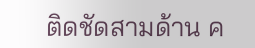ติดชัดสามด้าน ค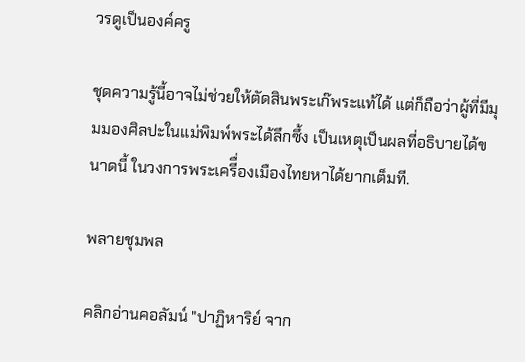วรดูเป็นองค์ครู

ชุดความรู้นี้อาจไม่ช่วยให้ตัดสินพระเก๊พระแท้ได้ แต่ก็ถือว่าผู้ที่มีมุมมองศิลปะในแม่พิมพ์พระได้ลึกซึ้ง เป็นเหตุเป็นผลที่อธิบายได้ขนาดนี้ ในวงการพระเครีื่องเมืองไทยหาได้ยากเต็มที.

พลายชุมพล

คลิกอ่านคอลัมน์ "ปาฏิหาริย์ จาก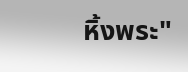หิ้งพระ"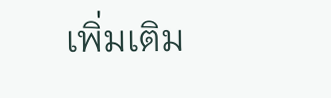เพิ่มเติม